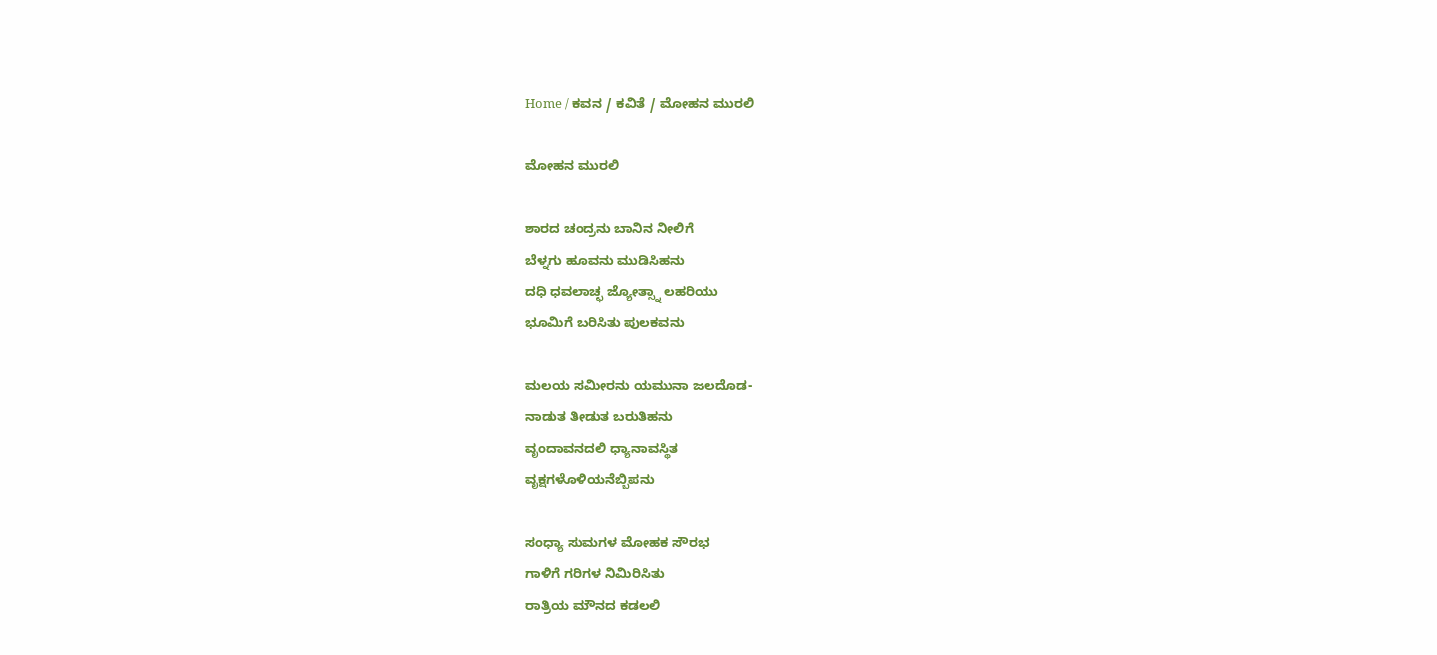Home / ಕವನ / ಕವಿತೆ / ಮೋಹನ ಮುರಲಿ

ಮೋಹನ ಮುರಲಿ

ಶಾರದ ಚಂದ್ರನು ಬಾನಿನ ನೀಲಿಗೆ
ಬೆಳ್ನಗು ಹೂವನು ಮುಡಿಸಿಹನು
ದಧಿ ಧವಲಾಚ್ಛ ಜ್ಯೋತ್ಸ್ನಾ ಲಹರಿಯು
ಭೂಮಿಗೆ ಬರಿಸಿತು ಪುಲಕವನು

ಮಲಯ ಸಮೀರನು ಯಮುನಾ ಜಲದೊಡ-
ನಾಡುತ ತೀಡುತ ಬರುತಿಹನು
ವೃಂದಾವನದಲಿ ಧ್ಯಾನಾವಸ್ಥಿತ
ವೃಕ್ಷಗಳೊಳಿಯನೆಬ್ಬಿಪನು

ಸಂಧ್ಯಾ ಸುಮಗಳ ಮೋಹಕ ಸೌರಭ
ಗಾಳಿಗೆ ಗರಿಗಳ ನಿಮಿರಿಸಿತು
ರಾತ್ರಿಯ ಮೌನದ ಕಡಲಲಿ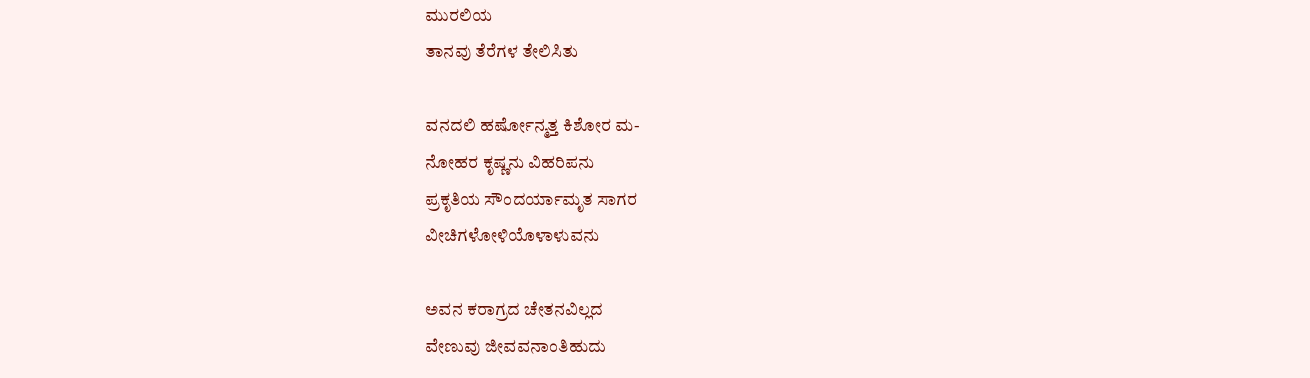ಮುರಲಿಯ
ತಾನವು ತೆರೆಗಳ ತೇಲಿಸಿತು

ವನದಲಿ ಹರ್ಷೋನ್ಮತ್ತ ಕಿಶೋರ ಮ-
ನೋಹರ ಕೃಷ್ಣನು ವಿಹರಿಪನು
ಪ್ರಕೃತಿಯ ಸೌಂದರ್ಯಾಮೃತ ಸಾಗರ
ವೀಚಿಗಳೋಳಿಯೊಳಾಳುವನು

ಅವನ ಕರಾಗ್ರದ ಚೇತನವಿಲ್ಲದ
ವೇಣುವು ಜೀವವನಾಂತಿಹುದು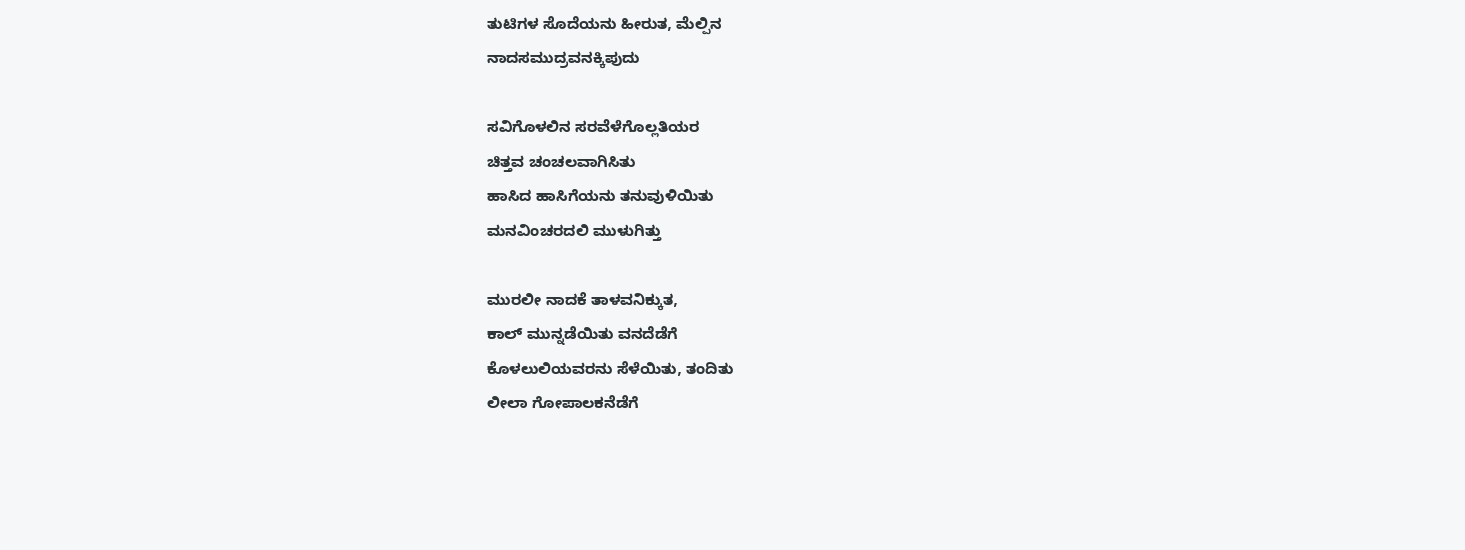ತುಟಿಗಳ ಸೊದೆಯನು ಹೀರುತ, ಮೆಲ್ಪಿನ
ನಾದಸಮುದ್ರವನಕ್ಕಿಪುದು

ಸವಿಗೊಳಲಿನ ಸರವೆಳೆಗೊಲ್ಲತಿಯರ
ಚಿತ್ತವ ಚಂಚಲವಾಗಿಸಿತು
ಹಾಸಿದ ಹಾಸಿಗೆಯನು ತನುವುಳಿಯಿತು
ಮನವಿಂಚರದಲಿ ಮುಳುಗಿತ್ತು

ಮುರಲೀ ನಾದಕೆ ತಾಳವನಿಕ್ಕುತ,
ಕಾಲ್‌ ಮುನ್ನಡೆಯಿತು ವನದೆಡೆಗೆ
ಕೊಳಲುಲಿಯವರನು ಸೆಳೆಯಿತು, ತಂದಿತು
ಲೀಲಾ ಗೋಪಾಲಕನೆಡೆಗೆ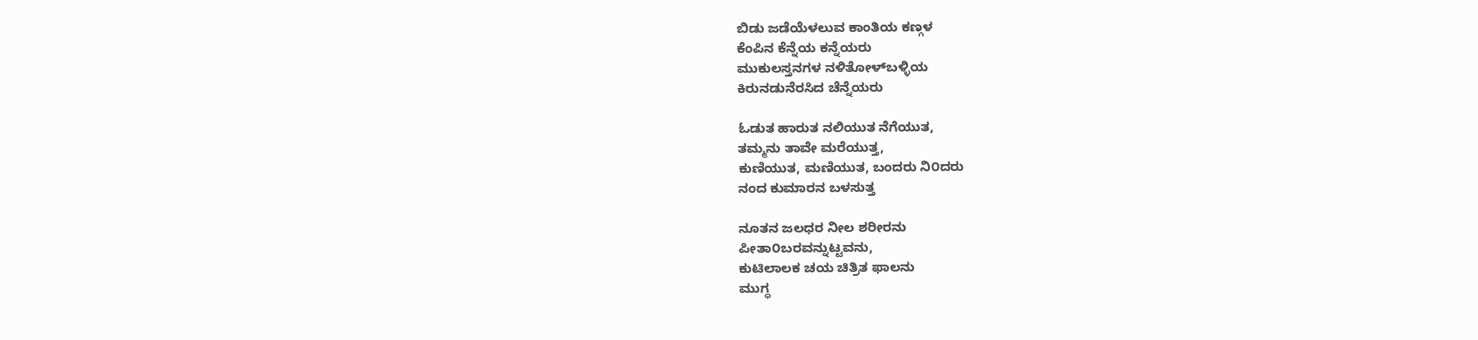ಬಿಡು ಜಡೆಯೆಳಲುವ ಕಾಂತಿಯ ಕಣ್ಗಳ
ಕೆಂಪಿನ ಕೆನ್ನೆಯ ಕನ್ನೆಯರು
ಮುಕುಲಸ್ತನಗಳ ನಳಿತೋಳ್‌ಬಳ್ಳಿಯ
ಕಿರುನಡುನೆರಸಿದ ಚೆನ್ನೆಯರು

ಓಡುತ ಹಾರುತ ನಲಿಯುತ ನೆಗೆಯುತ,
ತಮ್ಮನು ತಾವೇ ಮರೆಯುತ್ತ,
ಕುಣಿಯುತ, ಮಣಿಯುತ, ಬಂದರು ನಿ೦ದರು
ನಂದ ಕುಮಾರನ ಬಳಸುತ್ತ

ನೂತನ ಜಲಧರ ನೀಲ ಶರೀರನು
ಪೀತಾ೦ಬರವನ್ನುಟ್ಟವನು,
ಕುಟಿಲಾಲಕ ಚಯ ಚಿತ್ರಿತ ಫಾಲನು
ಮುಗ್ಧ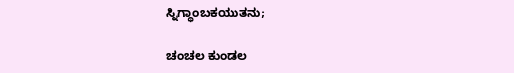ಸ್ನಿಗ್ಧಾಂಬಕಯುತನು;

ಚಂಚಲ ಕುಂಡಲ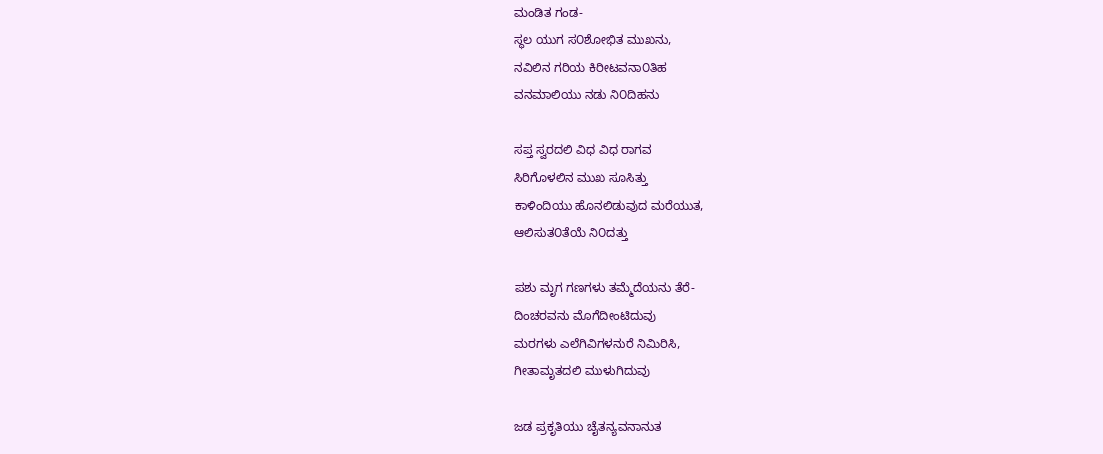ಮಂಡಿತ ಗಂಡ-
ಸ್ಥಲ ಯುಗ ಸ೦ಶೋಭಿತ ಮುಖನು,
ನವಿಲಿನ ಗರಿಯ ಕಿರೀಟವನಾ೦ತಿಹ
ವನಮಾಲಿಯು ನಡು ನಿ೦ದಿಹನು

ಸಪ್ತ ಸ್ವರದಲಿ ವಿಧ ವಿಧ ರಾಗವ
ಸಿರಿಗೊಳಲಿನ ಮುಖ ಸೂಸಿತ್ತು
ಕಾಳಿಂದಿಯು ಹೊನಲಿಡುವುದ ಮರೆಯುತ,
ಆಲಿಸುತ೦ತೆಯೆ ನಿ೦ದತ್ತು

ಪಶು ಮೃಗ ಗಣಗಳು ತಮ್ಮೆದೆಯನು ತೆರೆ-
ದಿಂಚರವನು ಮೊಗೆದೀಂಟಿದುವು
ಮರಗಳು ಎಲೆಗಿವಿಗಳನುರೆ ನಿಮಿರಿಸಿ,
ಗೀತಾಮೃತದಲಿ ಮುಳುಗಿದುವು

ಜಡ ಪ್ರಕೃತಿಯು ಚೈತನ್ಯವನಾನುತ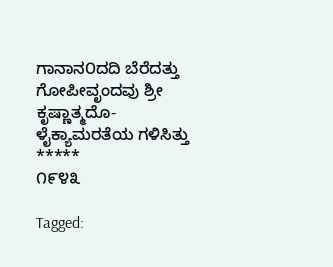ಗಾನಾನ೦ದದಿ ಬೆರೆದತ್ತು
ಗೋಪೀವೃಂದವು ಶ್ರೀ ಕೃಷ್ಣಾತ್ಮದೊ-
ಳೈಕ್ಯಾಮರತೆಯ ಗಳಿಸಿತ್ತು
*****
೧೯೪೩

Tagged: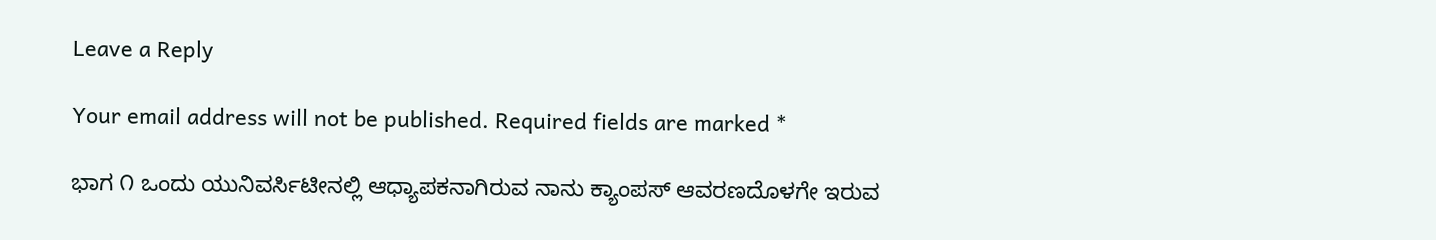Leave a Reply

Your email address will not be published. Required fields are marked *

ಭಾಗ ೧ ಒಂದು ಯುನಿವರ್ಸಿಟೀನಲ್ಲಿ ಆಧ್ಯಾಪಕನಾಗಿರುವ ನಾನು ಕ್ಯಾಂಪಸ್ ಆವರಣದೊಳಗೇ ಇರುವ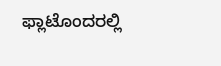ಫ್ಲಾಟೊಂದರಲ್ಲಿ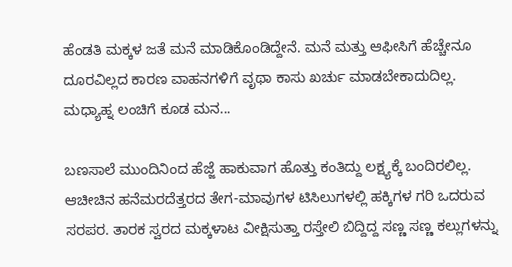ಹೆಂಡತಿ ಮಕ್ಕಳ ಜತೆ ಮನೆ ಮಾಡಿಕೊಂಡಿದ್ದೇನೆ. ಮನೆ ಮತ್ತು ಆಫೀಸಿಗೆ ಹೆಚ್ಚೇನೂ ದೂರವಿಲ್ಲದ ಕಾರಣ ವಾಹನಗಳಿಗೆ ವೃಥಾ ಕಾಸು ಖರ್ಚು ಮಾಡಬೇಕಾದುದಿಲ್ಲ. ಮಧ್ಯಾಹ್ನ ಲಂಚಿಗೆ ಕೂಡ ಮನ...

ಬಣಸಾಲೆ ಮುಂದಿನಿಂದ ಹೆಜ್ಜೆ ಹಾಕುವಾಗ ಹೊತ್ತು ಕಂತಿದ್ದು ಲಕ್ಷ್ಯಕ್ಕೆ ಬಂದಿರಲಿಲ್ಲ. ಆಚೀಚಿನ ಹನೆಮರದೆತ್ತರದ ತೇಗ-ಮಾವುಗಳ ಟಿಸಿಲುಗಳಲ್ಲಿ ಹಕ್ಕಿಗಳ ಗರಿ ಒದರುವ ಸರಪರ. ತಾರಕ ಸ್ವರದ ಮಕ್ಕಳಾಟ ವೀಕ್ಷಿಸುತ್ತಾ ರಸ್ತೇಲಿ ಬಿದ್ದಿದ್ದ ಸಣ್ಣ ಸಣ್ಣ ಕಲ್ಲುಗಳನ್ನು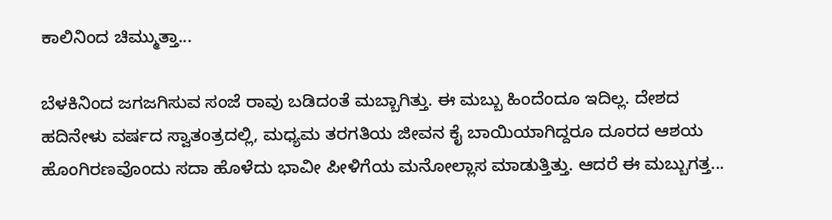ಕಾಲಿನಿಂದ ಚಿಮ್ಮುತ್ತಾ...

ಬೆಳಕಿನಿಂದ ಜಗಜಗಿಸುವ ಸಂಜೆ ರಾವು ಬಡಿದಂತೆ ಮಬ್ಬಾಗಿತ್ತು. ಈ ಮಬ್ಬು ಹಿಂದೆಂದೂ ಇದಿಲ್ಲ. ದೇಶದ ಹದಿನೇಳು ವರ್ಷದ ಸ್ವಾತಂತ್ರದಲ್ಲಿ, ಮಧ್ಯಮ ತರಗತಿಯ ಜೀವನ ಕೈ ಬಾಯಿಯಾಗಿದ್ದರೂ ದೂರದ ಆಶಯ ಹೊಂಗಿರಣವೊಂದು ಸದಾ ಹೊಳೆದು ಭಾವೀ ಪೀಳಿಗೆಯ ಮನೋಲ್ಲಾಸ ಮಾಡುತ್ತಿತ್ತು. ಆದರೆ ಈ ಮಬ್ಬುಗತ್ತ...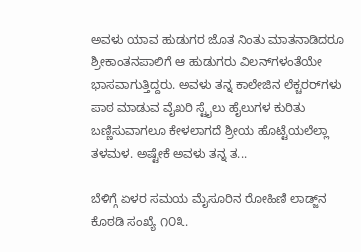ಅವಳು ಯಾವ ಹುಡುಗರ ಜೊತ ನಿಂತು ಮಾತನಾಡಿದರೂ ಶ್ರೀಕಾಂತನಪಾಲಿಗೆ ಆ ಹುಡುಗರು ವಿಲನ್‌ಗಳಂತೆಯೇ ಭಾಸವಾಗುತ್ತಿದ್ದರು. ಅವಳು ತನ್ನ ಕಾಲೇಜಿನ ಲೆಕ್ಚರರ್‌ಗಳು ಪಾಠ ಮಾಡುವ ವೈಖರಿ ಸ್ಟೈಲು ಹೈಲುಗಳ ಕುರಿತು ಬಣ್ಣಿಸುವಾಗಲೂ ಕೇಳಲಾಗದೆ ಶ್ರೀಯ ಹೊಟ್ಟೆಯಲೆಲ್ಲಾ ತಳಮಳ. ಅಷ್ಟೇಕೆ ಅವಳು ತನ್ನ ತ...

ಬೆಳಿಗ್ಗೆ ಏಳರ ಸಮಯ ಮೈಸೂರಿನ ರೋಹಿಣಿ ಲಾಡ್ಜ್‌ನ ಕೊಠಡಿ ಸಂಖ್ಯೆ ೧೦೩.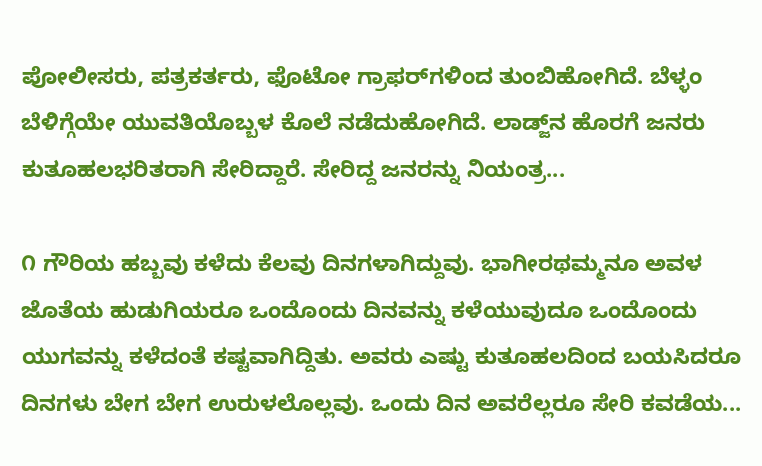ಪೋಲೀಸರು, ಪತ್ರಕರ್ತರು, ಫೊಟೋ ಗ್ರಾಫರ್‌ಗಳಿಂದ ತುಂಬಿಹೋಗಿದೆ. ಬೆಳ್ಳಂ ಬೆಳಿಗ್ಗೆಯೇ ಯುವತಿಯೊಬ್ಬಳ ಕೊಲೆ ನಡೆದುಹೋಗಿದೆ. ಲಾಡ್ಜ್‌ನ ಹೊರಗೆ ಜನರು ಕುತೂಹಲಭರಿತರಾಗಿ ಸೇರಿದ್ದಾರೆ. ಸೇರಿದ್ದ ಜನರನ್ನು ನಿಯಂತ್ರ...

೧ ಗೌರಿಯ ಹಬ್ಬವು ಕಳೆದು ಕೆಲವು ದಿನಗಳಾಗಿದ್ದುವು. ಭಾಗೀರಥಮ್ಮನೂ ಅವಳ ಜೊತೆಯ ಹುಡುಗಿಯರೂ ಒಂದೊಂದು ದಿನವನ್ನು ಕಳೆಯುವುದೂ ಒಂದೊಂದು ಯುಗವನ್ನು ಕಳೆದಂತೆ ಕಷ್ಟವಾಗಿದ್ದಿತು. ಅವರು ಎಷ್ಟು ಕುತೂಹಲದಿಂದ ಬಯಸಿದರೂ ದಿನಗಳು ಬೇಗ ಬೇಗ ಉರುಳಲೊಲ್ಲವು. ಒಂದು ದಿನ ಅವರೆಲ್ಲರೂ ಸೇರಿ ಕವಡೆಯ...